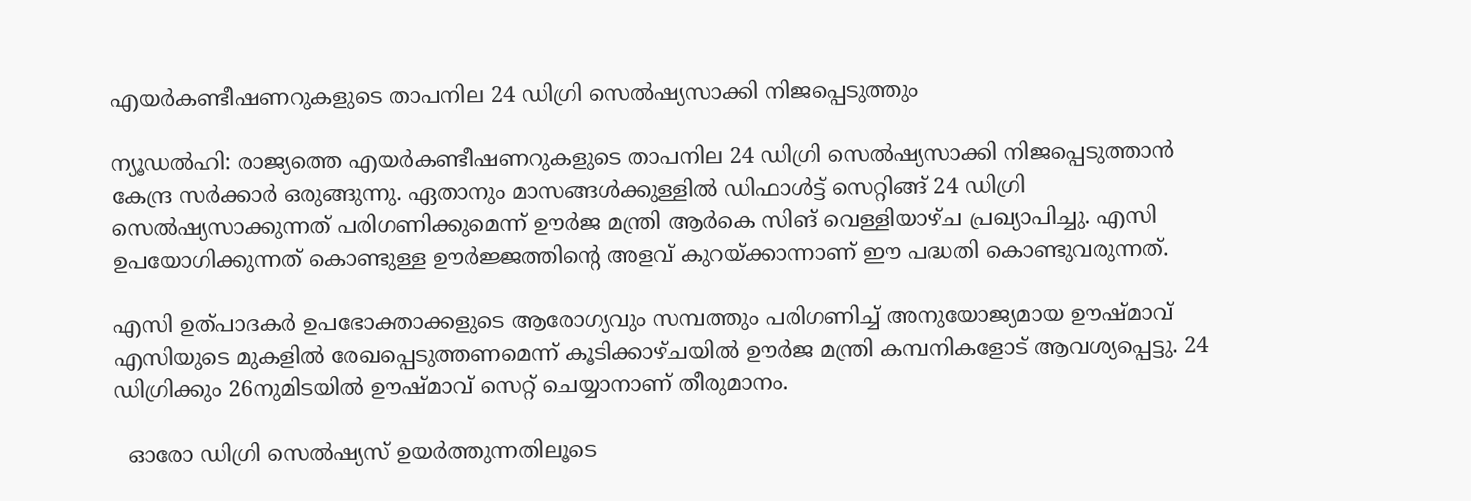എയര്‍കണ്ടീഷണറുകളുടെ താപനില 24 ഡിഗ്രി സെല്‍ഷ്യസാക്കി നിജപ്പെടുത്തും

ന്യൂഡല്‍ഹി: രാജ്യത്തെ എയര്‍കണ്ടീഷണറുകളുടെ താപനില 24 ഡിഗ്രി സെല്‍ഷ്യസാക്കി നിജപ്പെടുത്താൻ കേന്ദ്ര സര്‍ക്കാര്‍ ഒരുങ്ങുന്നു. ഏതാനും മാസങ്ങള്‍ക്കുള്ളില്‍ ഡിഫാള്‍ട്ട് സെറ്റിങ്ങ് 24 ഡിഗ്രി സെല്‍ഷ്യസാക്കുന്നത് പരിഗണിക്കുമെന്ന് ഊര്‍ജ മന്ത്രി ആര്‍കെ സിങ് വെള്ളിയാഴ്ച പ്രഖ്യാപിച്ചു. എസി ഉപയോഗിക്കുന്നത് കൊണ്ടുള്ള ഊര്‍ജ്ജത്തിന്‍റെ അളവ് കുറയ്ക്കാന്നാണ് ഈ പദ്ധതി കൊണ്ടുവരുന്നത്.

എസി ഉത്പാദകര്‍ ഉപഭോക്താക്കളുടെ ആരോഗ്യവും സമ്പത്തും പരിഗണിച്ച് അനുയോജ്യമായ ഊഷ്മാവ് എസിയുടെ മുകളില്‍ രേഖപ്പെടുത്തണമെന്ന് കൂടിക്കാഴ്ചയില്‍ ഊര്‍ജ മന്ത്രി കമ്പനികളോട് ആവശ്യപ്പെട്ടു. 24 ഡിഗ്രിക്കും 26നുമിടയില്‍ ഊഷ്മാവ് സെറ്റ് ചെയ്യാനാണ് തീരുമാനം.

  ഓരോ ഡിഗ്രി സെല്‍ഷ്യസ് ഉയര്‍ത്തുന്നതിലൂടെ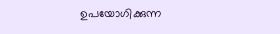ഉപയോഗിക്കുന്ന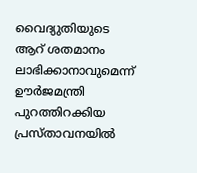വൈദ്യുതിയുടെ ആറ് ശതമാനം ലാഭിക്കാനാവുമെന്ന് ഊര്‍ജമന്ത്രി പുറത്തിറക്കിയ പ്രസ്താവനയില്‍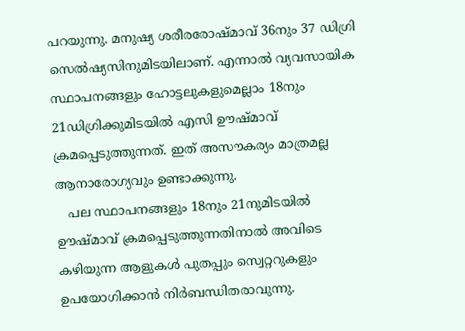പറയുന്നു. മനുഷ്യ ശരീരരോഷ്മാവ് 36നും 37 ഡിഗ്രി സെല്‍ഷ്യസിനുമിടയിലാണ്. എന്നാല്‍ വ്യവസായിക സ്ഥാപനങ്ങളും ഹോട്ടലുകളുമെല്ലാം 18നും 21ഡിഗ്രിക്കുമിടയില്‍ എസി ഊഷ്മാവ് ക്രമപ്പെടുത്തുന്നത്. ഇത് അസൗകര്യം മാത്രമല്ല ആനാരോഗ്യവും ഉണ്ടാക്കുന്നു.
   പല സ്ഥാപനങ്ങളും 18നും 21നുമിടയില്‍ ഊഷ്മാവ് ക്രമപ്പെടുത്തുന്നതിനാല്‍ അവിടെ കഴിയുന്ന ആളുകള്‍ പുതപ്പും സ്വെറ്ററുകളും ഉപയോഗിക്കാന്‍ നിര്‍ബന്ധിതരാവുന്നു.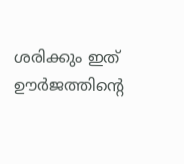ശരിക്കും ഇത് ഊര്‍ജത്തിന്‍റെ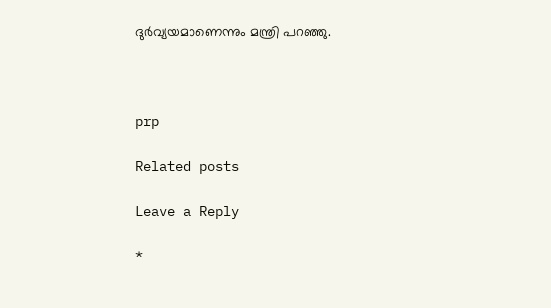ദുര്‍വ്യയമാണെന്നും മന്ത്രി പറഞ്ഞു.



prp

Related posts

Leave a Reply

*